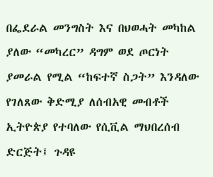በፌደራል መንግስት እና በህወሓት መካከል ያለው “መካረር” ዳግም ወደ ጦርነት ያመራል የሚል “ከፍተኛ ስጋት” እንዳለው የገለጸው ቅድሚያ ለሰብአዊ መብቶች ኢትዮጵያ የተባለው የሲቪል ማህበረሰብ ድርጅት፤ ጉዳዩ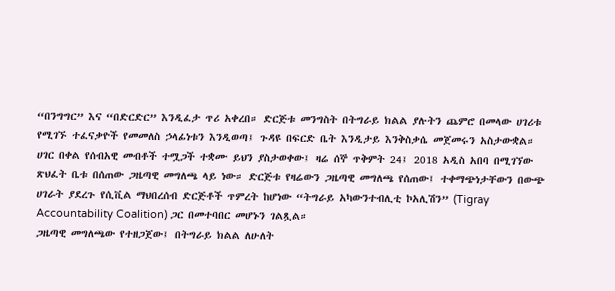“በንግግር” እና “በድርድር” እንዲፈታ ጥሪ አቀረበ። ድርጅቱ መንግስት በትግራይ ክልል ያሉትን ጨምሮ በመላው ሀገሪቱ የሚገኙ ተፈናቃዮች የመመለስ ኃላፊነቱን እንዲወጣ፤ ጉዳዩ በፍርድ ቤት እንዲታይ እንቅስቃሴ መጀመሩን አስታውቋል።
ሀገር በቀል የሰብአዊ መብቶች ተሟጋች ተቋሙ ይህን ያስታወቀው፤ ዛሬ ሰኞ ጥቅምት 24፤ 2018 አዲስ አበባ በሚገኘው ጽህፈት ቤቱ በሰጠው ጋዜጣዊ መግለጫ ላይ ነው። ድርጅቱ የዛሬውን ጋዜጣዊ መግለጫ የሰጠው፤ ተቀማጭነታቸውን በውጭ ሀገራት ያደረጉ የሲቪል ማህበረሰብ ድርጅቶች ጥምረት ከሆነው “ትግራይ አካውንተብሊቲ ኮአሊሽን” (Tigray Accountability Coalition) ጋር በመተባበር መሆኑን ገልጿል።
ጋዜጣዊ መግለጫው የተዘጋጀው፤ በትግራይ ክልል ለሁለት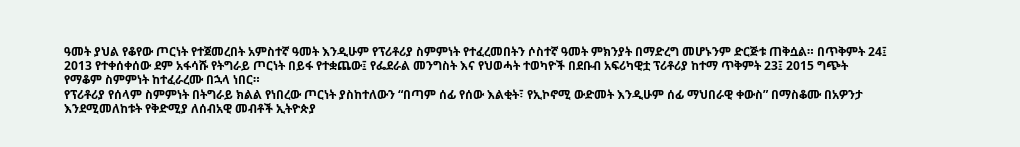ዓመት ያህል የቆየው ጦርነት የተጀመረበት አምስተኛ ዓመት እንዲሁም የፕሪቶሪያ ስምምነት የተፈረመበትን ሶስተኛ ዓመት ምክንያት በማድረግ መሆኑንም ድርጅቱ ጠቅሷል። በጥቅምት 24፤ 2013 የተቀሰቀሰው ደም አፋሳሹ የትግራይ ጦርነት በይፋ የተቋጨው፤ የፌደራል መንግስት እና የህወሓት ተወካዮች በደቡብ አፍሪካዊቷ ፕሪቶሪያ ከተማ ጥቅምት 23፤ 2015 ግጭት የማቆም ስምምነት ከተፈራረሙ በኋላ ነበር።
የፕሪቶሪያ የሰላም ስምምነት በትግራይ ክልል የነበረው ጦርነት ያስከተለውን “በጣም ሰፊ የሰው እልቂት፣ የኢኮኖሚ ውድመት እንዲሁም ሰፊ ማህበራዊ ቀውስ” በማስቆሙ በአዎንታ እንደሚመለከቱት የቅድሚያ ለሰብአዊ መብቶች ኢትዮጵያ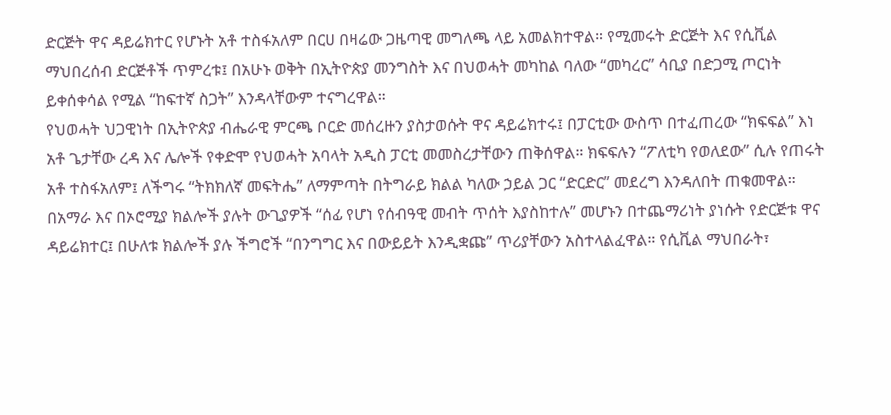ድርጅት ዋና ዳይሬክተር የሆኑት አቶ ተስፋአለም በርሀ በዛሬው ጋዜጣዊ መግለጫ ላይ አመልክተዋል። የሚመሩት ድርጅት እና የሲቪል ማህበረሰብ ድርጅቶች ጥምረቱ፤ በአሁኑ ወቅት በኢትዮጵያ መንግስት እና በህወሓት መካከል ባለው “መካረር” ሳቢያ በድጋሚ ጦርነት ይቀሰቀሳል የሚል “ከፍተኛ ስጋት” እንዳላቸውም ተናግረዋል።
የህወሓት ህጋዊነት በኢትዮጵያ ብሔራዊ ምርጫ ቦርድ መሰረዙን ያስታወሱት ዋና ዳይሬክተሩ፤ በፓርቲው ውስጥ በተፈጠረው “ክፍፍል” እነ አቶ ጌታቸው ረዳ እና ሌሎች የቀድሞ የህወሓት አባላት አዲስ ፓርቲ መመስረታቸውን ጠቅሰዋል። ክፍፍሉን “ፖለቲካ የወለደው” ሲሉ የጠሩት አቶ ተስፋአለም፤ ለችግሩ “ትክክለኛ መፍትሔ” ለማምጣት በትግራይ ክልል ካለው ኃይል ጋር “ድርድር” መደረግ እንዳለበት ጠቁመዋል።
በአማራ እና በኦሮሚያ ክልሎች ያሉት ውጊያዎች “ሰፊ የሆነ የሰብዓዊ መብት ጥሰት እያስከተሉ” መሆኑን በተጨማሪነት ያነሱት የድርጅቱ ዋና ዳይሬክተር፤ በሁለቱ ክልሎች ያሉ ችግሮች “በንግግር እና በውይይት እንዲቋጩ” ጥሪያቸውን አስተላልፈዋል። የሲቪል ማህበራት፣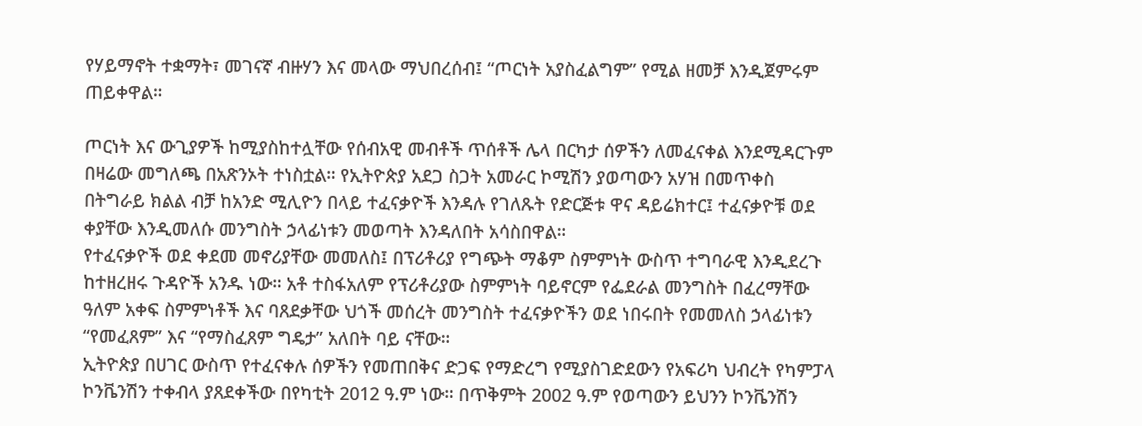የሃይማኖት ተቋማት፣ መገናኛ ብዙሃን እና መላው ማህበረሰብ፤ “ጦርነት አያስፈልግም” የሚል ዘመቻ እንዲጀምሩም ጠይቀዋል።

ጦርነት እና ውጊያዎች ከሚያስከተሏቸው የሰብአዊ መብቶች ጥሰቶች ሌላ በርካታ ሰዎችን ለመፈናቀል እንደሚዳርጉም በዛሬው መግለጫ በአጽንኦት ተነስቷል። የኢትዮጵያ አደጋ ስጋት አመራር ኮሚሽን ያወጣውን አሃዝ በመጥቀስ በትግራይ ክልል ብቻ ከአንድ ሚሊዮን በላይ ተፈናቃዮች እንዳሉ የገለጹት የድርጅቱ ዋና ዳይሬክተር፤ ተፈናቃዮቹ ወደ ቀያቸው እንዲመለሱ መንግስት ኃላፊነቱን መወጣት እንዳለበት አሳስበዋል።
የተፈናቃዮች ወደ ቀደመ መኖሪያቸው መመለስ፤ በፕሪቶሪያ የግጭት ማቆም ስምምነት ውስጥ ተግባራዊ እንዲደረጉ ከተዘረዘሩ ጉዳዮች አንዱ ነው። አቶ ተስፋአለም የፕሪቶሪያው ስምምነት ባይኖርም የፌደራል መንግስት በፈረማቸው ዓለም አቀፍ ስምምነቶች እና ባጸደቃቸው ህጎች መሰረት መንግስት ተፈናቃዮችን ወደ ነበሩበት የመመለስ ኃላፊነቱን “የመፈጸም” እና “የማስፈጸም ግዴታ” አለበት ባይ ናቸው።
ኢትዮጵያ በሀገር ውስጥ የተፈናቀሉ ሰዎችን የመጠበቅና ድጋፍ የማድረግ የሚያስገድደውን የአፍሪካ ህብረት የካምፓላ ኮንቬንሽን ተቀብላ ያጸደቀችው በየካቲት 2012 ዓ.ም ነው። በጥቅምት 2002 ዓ.ም የወጣውን ይህንን ኮንቬንሽን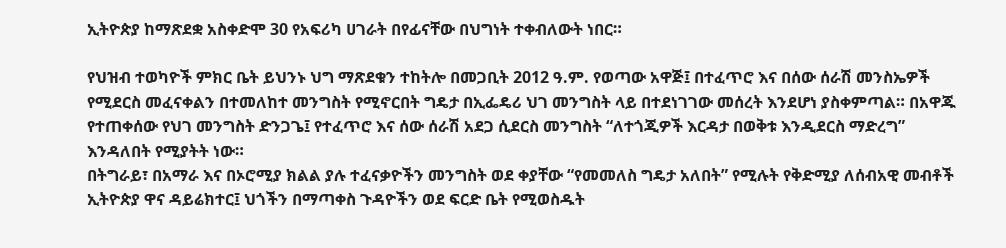ኢትዮጵያ ከማጽደቋ አስቀድሞ 30 የአፍሪካ ሀገራት በየፊናቸው በህግነት ተቀብለውት ነበር።

የህዝብ ተወካዮች ምክር ቤት ይህንኑ ህግ ማጽደቁን ተከትሎ በመጋቢት 2012 ዓ.ም. የወጣው አዋጅ፤ በተፈጥሮ እና በሰው ሰራሽ መንስኤዎች የሚደርስ መፈናቀልን በተመለከተ መንግስት የሚኖርበት ግዴታ በኢፌዴሪ ህገ መንግስት ላይ በተደነገገው መሰረት እንደሆነ ያስቀምጣል። በአዋጁ የተጠቀሰው የህገ መንግስት ድንጋጌ፤ የተፈጥሮ እና ሰው ሰራሽ አደጋ ሲደርስ መንግስት “ለተጎጂዎች እርዳታ በወቅቱ እንዲደርስ ማድረግ” እንዳለበት የሚያትት ነው።
በትግራይ፣ በአማራ እና በኦሮሚያ ክልል ያሉ ተፈናቃዮችን መንግስት ወደ ቀያቸው “የመመለስ ግዴታ አለበት” የሚሉት የቅድሚያ ለሰብአዊ መብቶች ኢትዮጵያ ዋና ዳይሬክተር፤ ህጎችን በማጣቀስ ጉዳዮችን ወደ ፍርድ ቤት የሚወስዱት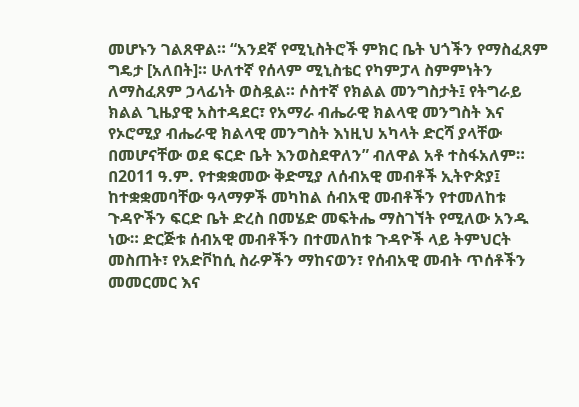መሆኑን ገልጸዋል። “አንደኛ የሚኒስትሮች ምክር ቤት ህጎችን የማስፈጸም ግዴታ [አለበት]። ሁለተኛ የሰላም ሚኒስቴር የካምፓላ ስምምነትን ለማስፈጸም ኃላፊነት ወስዷል። ሶስተኛ የክልል መንግስታት፤ የትግራይ ክልል ጊዜያዊ አስተዳደር፣ የአማራ ብሔራዊ ክልላዊ መንግስት እና የኦሮሚያ ብሔራዊ ክልላዊ መንግስት እነዚህ አካላት ድርሻ ያላቸው በመሆናቸው ወደ ፍርድ ቤት እንወስደዋለን” ብለዋል አቶ ተስፋአለም።
በ2011 ዓ.ም. የተቋቋመው ቅድሚያ ለሰብአዊ መብቶች ኢትዮጵያ፤ ከተቋቋመባቸው ዓላማዎች መካከል ሰብአዊ መብቶችን የተመለከቱ ጉዳዮችን ፍርድ ቤት ድረስ በመሄድ መፍትሔ ማስገኘት የሚለው አንዱ ነው። ድርጅቱ ሰብአዊ መብቶችን በተመለከቱ ጉዳዮች ላይ ትምህርት መስጠት፣ የአድቮከሲ ስራዎችን ማከናወን፣ የሰብአዊ መብት ጥሰቶችን መመርመር እና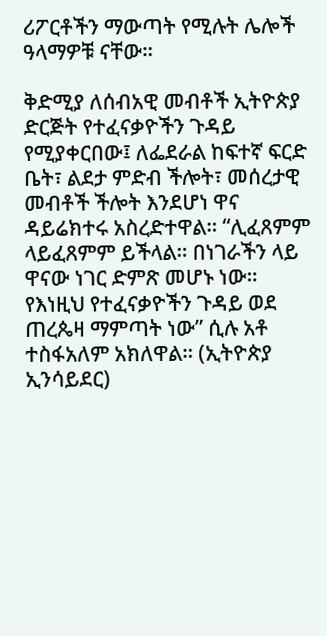ሪፖርቶችን ማውጣት የሚሉት ሌሎች ዓላማዎቹ ናቸው።

ቅድሚያ ለሰብአዊ መብቶች ኢትዮጵያ ድርጅት የተፈናቃዮችን ጉዳይ የሚያቀርበው፤ ለፌደራል ከፍተኛ ፍርድ ቤት፣ ልደታ ምድብ ችሎት፣ መሰረታዊ መብቶች ችሎት እንደሆነ ዋና ዳይሬክተሩ አስረድተዋል። “ሊፈጸምም ላይፈጸምም ይችላል። በነገራችን ላይ ዋናው ነገር ድምጽ መሆኑ ነው። የእነዚህ የተፈናቃዮችን ጉዳይ ወደ ጠረጴዛ ማምጣት ነው” ሲሉ አቶ ተስፋአለም አክለዋል። (ኢትዮጵያ ኢንሳይደር)